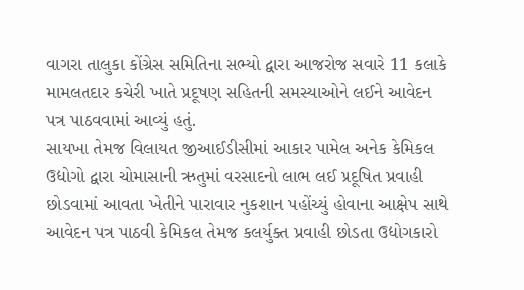વાગરા તાલુકા કોંગ્રેસ સમિતિના સભ્યો દ્વારા આજરોજ સવારે 11 કલાકે મામલતદાર કચેરી ખાતે પ્રદૂષણ સહિતની સમસ્યાઓને લઈને આવેદન પત્ર પાઠવવામાં આવ્યું હતું.
સાયખા તેમજ વિલાયત જીઆઈડીસીમાં આકાર પામેલ અનેક કેમિકલ ઉદ્યોગો દ્વારા ચોમાસાની ઋતુમાં વરસાદનો લાભ લઈ પ્રદૂષિત પ્રવાહી છોડવામાં આવતા ખેતીને પારાવાર નુકશાન પહોંચ્યું હોવાના આક્ષેપ સાથે આવેદન પત્ર પાઠવી કેમિકલ તેમજ કલર્યુક્ત પ્રવાહી છોડતા ઉદ્યોગકારો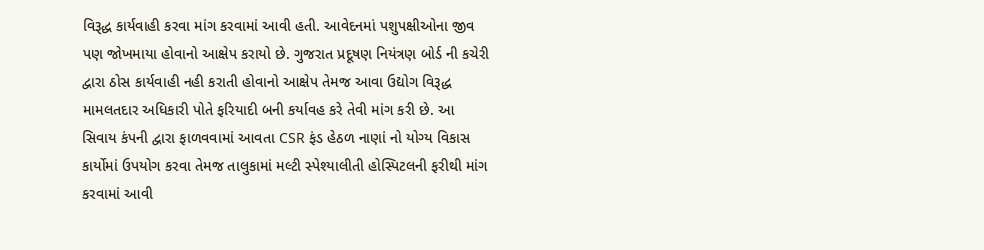વિરૂદ્ધ કાર્યવાહી કરવા માંગ કરવામાં આવી હતી. આવેદનમાં પશુપક્ષીઓના જીવ પણ જોખમાયા હોવાનો આક્ષેપ કરાયો છે. ગુજરાત પ્રદૂષણ નિયંત્રણ બોર્ડ ની કચેરી દ્વારા ઠોસ કાર્યવાહી નહી કરાતી હોવાનો આક્ષેપ તેમજ આવા ઉદ્યોગ વિરૂદ્ધ મામલતદાર અધિકારી પોતે ફરિયાદી બની કર્યાવહ કરે તેવી માંગ કરી છે. આ સિવાય કંપની દ્વારા ફાળવવામાં આવતા CSR ફંડ હેઠળ નાણાં નો યોગ્ય વિકાસ કાર્યોમાં ઉપયોગ કરવા તેમજ તાલુકામાં મલ્ટી સ્પેશ્યાલીતી હોસ્પિટલની ફરીથી માંગ કરવામાં આવી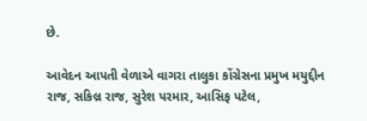છે.

આવેદન આપતી વેળાએ વાગરા તાલુકા કોંગ્રેસના પ્રમુખ મયુદ્દીન રાજ, સકિલ્ર રાજ, સુરેશ પરમાર, આસિફ પટેલ,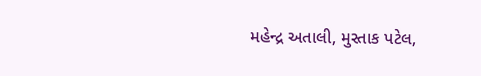મહેન્દ્ર અતાલી, મુસ્તાક પટેલ,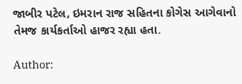જાબીર પટેલ, ઇમરાન રાજ સહિતના કોગેસ આગેવાનો તેમજ કાર્યકર્તાઓ હાજર રહ્યા હતા.

Author: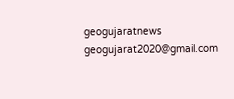geogujaratnews
geogujarat2020@gmail.com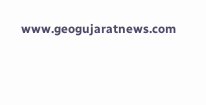www.geogujaratnews.com